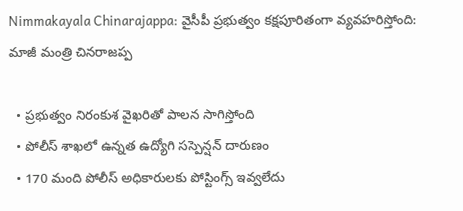Nimmakayala Chinarajappa: వైసీపీ ప్రభుత్వం కక్షపూరితంగా వ్యవహరిస్తోంది: మాజీ మంత్రి చినరాజప్ప

  • ప్రభుత్వం నిరంకుశ వైఖరితో పాలన సాగిస్తోంది
  • పోలీస్ శాఖలో ఉన్నత ఉద్యోగి సస్పెన్షన్ దారుణం
  • 170 మంది పోలీస్ అధికారులకు పోస్టింగ్స్ ఇవ్వలేదు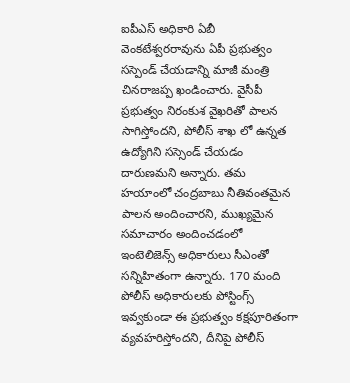ఐపీఎస్ అధికారి ఏబీ వెంకటేశ్వరరావును ఏపీ ప్రభుత్వం సస్పెండ్ చేయడాన్ని మాజీ మంత్రి చినరాజప్ప ఖండించారు. వైసీపీ ప్రభుత్వం నిరంకుశ వైఖరితో పాలన సాగిస్తోందని, పోలీస్ శాఖ లో ఉన్నత ఉద్యోగిని సస్సెండ్ చేయడం దారుణమని అన్నారు. తమ హయాంలో చంద్రబాబు నీతివంతమైన పాలన అందించారని, ముఖ్యమైన సమాచారం అందించడంలో ఇంటెలిజెన్స్ అధికారులు సీఎంతో సన్నిహితంగా ఉన్నారు. 170 మంది పోలీస్ అధికారులకు పోస్టింగ్స్ ఇవ్వకుండా ఈ ప్రభుత్వం కక్షపూరితంగా వ్యవహరిస్తోందని, దీనిపై పోలీస్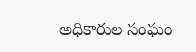అధికారుల సంఘం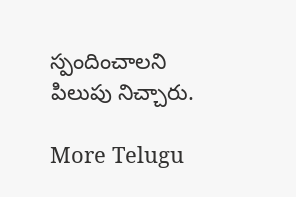స్పందించాలని పిలుపు నిచ్చారు.

More Telugu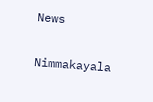News

Nimmakayala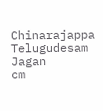Chinarajappa
Telugudesam
Jagan
cm